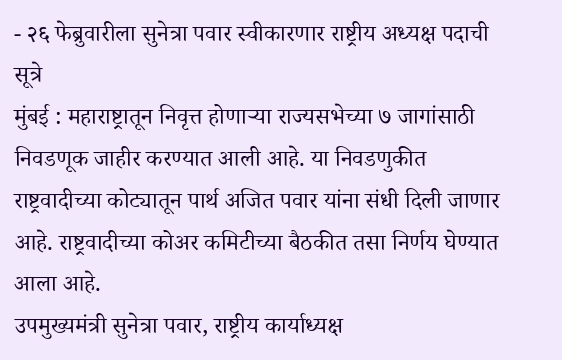- २६ फेब्रुवारीला सुनेत्रा पवार स्वीकारणार राष्ट्रीय अध्यक्ष पदाची सूत्रे
मुंबई : महाराष्ट्रातून निवृत्त होणाऱ्या राज्यसभेच्या ७ जागांसाठी निवडणूक जाहीर करण्यात आली आहे. या निवडणुकीत राष्ट्रवादीच्या कोट्यातून पार्थ अजित पवार यांना संधी दिली जाणार आहे. राष्ट्रवादीच्या कोअर कमिटीच्या बैठकीत तसा निर्णय घेण्यात आला आहे.
उपमुख्यमंत्री सुनेत्रा पवार, राष्ट्रीय कार्याध्यक्ष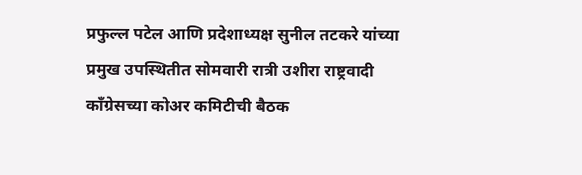प्रफुल्ल पटेल आणि प्रदेशाध्यक्ष सुनील तटकरे यांच्या प्रमुख उपस्थितीत सोमवारी रात्री उशीरा राष्ट्रवादी काँग्रेसच्या कोअर कमिटीची बैठक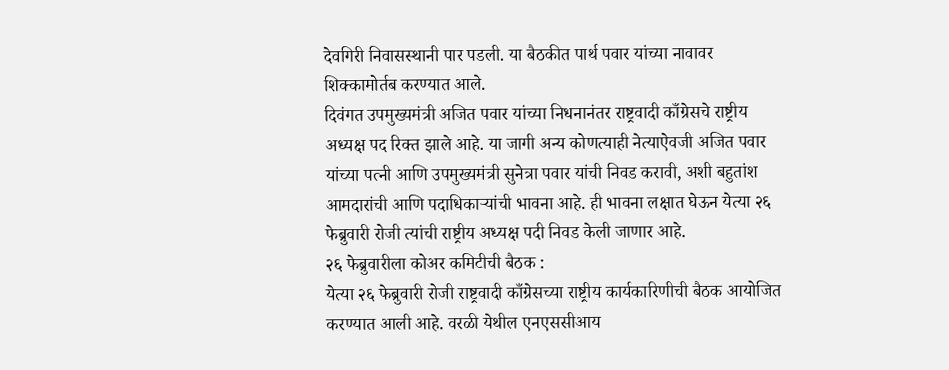देवगिरी निवासस्थानी पार पडली. या बैठकीत पार्थ पवार यांच्या नावावर शिक्कामोर्तब करण्यात आले.
दिवंगत उपमुख्यमंत्री अजित पवार यांच्या निधनानंतर राष्ट्रवादी काँग्रेसचे राष्ट्रीय अध्यक्ष पद रिक्त झाले आहे. या जागी अन्य कोणत्याही नेत्याऐवजी अजित पवार यांच्या पत्नी आणि उपमुख्यमंत्री सुनेत्रा पवार यांची निवड करावी, अशी बहुतांश आमदारांची आणि पदाधिकाऱ्यांची भावना आहे. ही भावना लक्षात घेऊन येत्या २६ फेब्रुवारी रोजी त्यांची राष्ट्रीय अध्यक्ष पदी निवड केली जाणार आहे.
२६ फेब्रुवारीला कोअर कमिटीची बैठक :
येत्या २६ फेब्रुवारी रोजी राष्ट्रवादी काँग्रेसच्या राष्ट्रीय कार्यकारिणीची बैठक आयोजित करण्यात आली आहे. वरळी येथील एनएससीआय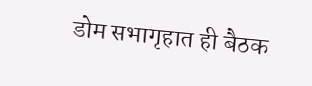डोम सभागृहात ही बैठक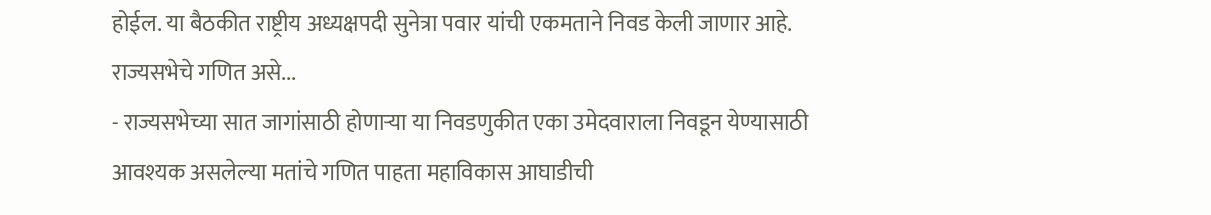होईल. या बैठकीत राष्ट्रीय अध्यक्षपदी सुनेत्रा पवार यांची एकमताने निवड केली जाणार आहे.
राज्यसभेचे गणित असे...
- राज्यसभेच्या सात जागांसाठी होणाऱ्या या निवडणुकीत एका उमेदवाराला निवडून येण्यासाठी आवश्यक असलेल्या मतांचे गणित पाहता महाविकास आघाडीची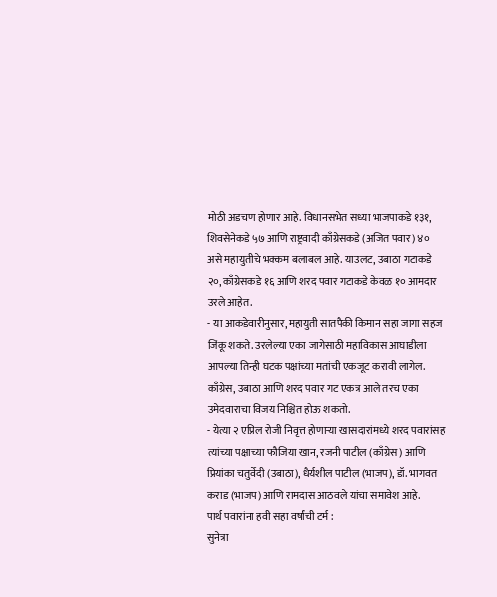मोठी अडचण होणार आहे. विधानसभेत सध्या भाजपाकडे १३१, शिवसेनेकडे ५७ आणि राष्ट्रवादी काँग्रेसकडे (अजित पवार) ४० असे महायुतीचे भक्कम बलाबल आहे. याउलट, उबाठा गटाकडे २०, काँग्रेसकडे १६ आणि शरद पवार गटाकडे केवळ १० आमदार उरले आहेत.
- या आकडेवारीनुसार, महायुती सातपैकी किमान सहा जागा सहज जिंकू शकते. उरलेल्या एका जागेसाठी महाविकास आघाडीला आपल्या तिन्ही घटक पक्षांच्या मतांची एकजूट करावी लागेल. काँग्रेस, उबाठा आणि शरद पवार गट एकत्र आले तरच एका उमेदवाराचा विजय निश्चित होऊ शकतो.
- येत्या २ एप्रिल रोजी निवृत्त होणाऱ्या खासदारांमध्ये शरद पवारांसह त्यांच्या पक्षाच्या फौजिया खान, रजनी पाटील (काँग्रेस) आणि प्रियांका चतुर्वेदी (उबाठा), धैर्यशील पाटील (भाजप), डॉ. भागवत कराड (भाजप) आणि रामदास आठवले यांचा समावेश आहे.
पार्थ पवारांना हवी सहा वर्षांची टर्म :
सुनेत्रा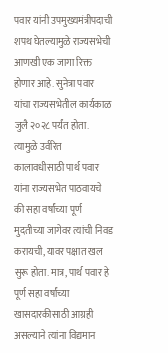पवार यांनी उपमुख्यमंत्रीपदाची शपथ घेतल्यामुळे राज्यसभेची आणखी एक जागा रिक्त होणार आहे. सुनेत्रा पवार यांचा राज्यसभेतील कार्यकाळ जुलै २०२८ पर्यंत होता. त्यामुळे उर्वरित कालावधीसाठी पार्थ पवार यांना राज्यसभेत पाठवायचे की सहा वर्षांच्या पूर्ण मुदतीच्या जागेवर त्यांची निवड करायची, यावर पक्षात खल सुरू होता. मात्र, पार्थ पवार हे पूर्ण सहा वर्षांच्या खासदारकीसाठी आग्रही असल्याने त्यांना विद्यमान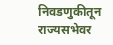निवडणुकीतून राज्यसभेवर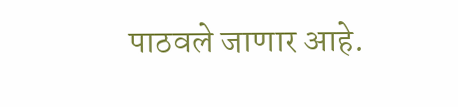पाठवले जाणार आहे.